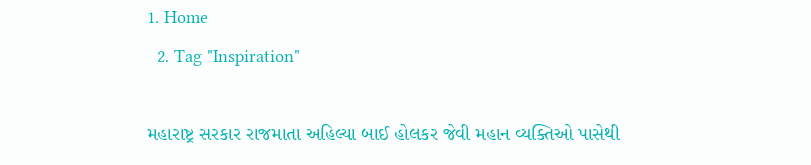1. Home
  2. Tag "Inspiration"

મહારાષ્ટ્ર સરકાર રાજમાતા અહિલ્યા બાઈ હોલકર જેવી મહાન વ્યક્તિઓ પાસેથી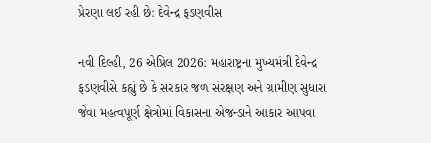પ્રેરણા લઈ રહી છે: દેવેન્દ્ર ફડણવીસ

નવી દિલ્હી, 26 એપ્રિલ 2026: મહારાષ્ટ્રના મુખ્યમંત્રી દેવેન્દ્ર ફડણવીસે કહ્યું છે કે સરકાર જળ સંરક્ષણ અને ગ્રામીણ સુધારા જેવા મહત્વપૂર્ણ ક્ષેત્રોમાં વિકાસના એજન્ડાને આકાર આપવા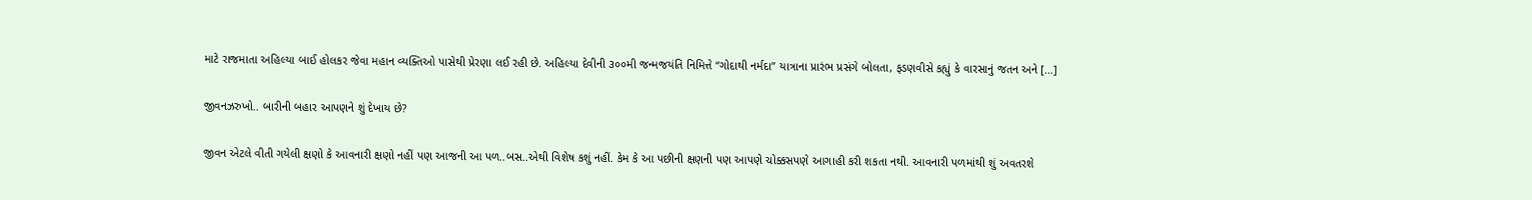માટે રાજમાતા અહિલ્યા બાઈ હોલકર જેવા મહાન વ્યક્તિઓ પાસેથી પ્રેરણા લઈ રહી છે. અહિલ્યા દેવીની ૩૦૦મી જન્મજયંતિ નિમિત્તે “ગોદાથી નર્મદા” યાત્રાના પ્રારંભ પ્રસંગે બોલતા, ફડણવીસે કહ્યું કે વારસાનું જતન અને […]

જીવનઝરુખો.. બારીની બહાર આપણને શું દેખાય છે?

જીવન એટલે વીતી ગયેલી ક્ષણો કે આવનારી ક્ષણો નહીં પણ આજની આ પળ..બસ..એથી વિશેષ કશું નહીં. કેમ કે આ પછીની ક્ષણની પણ આપણે ચોક્કસપણે આગાહી કરી શકતા નથી. આવનારી પળમાંથી શું અવતરશે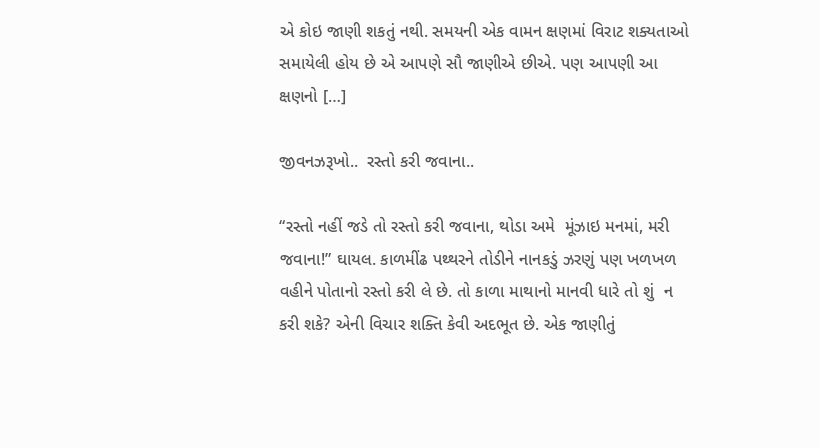એ કોઇ જાણી શકતું નથી. સમયની એક વામન ક્ષણમાં વિરાટ શક્યતાઓ સમાયેલી હોય છે એ આપણે સૌ જાણીએ છીએ. પણ આપણી આ ક્ષણનો […]

જીવનઝરૂખો..  રસ્તો કરી જવાના..

“રસ્તો નહીં જડે તો રસ્તો કરી જવાના, થોડા અમે  મૂંઝાઇ મનમાં, મરી જવાના!” ઘાયલ. કાળમીંઢ પથ્થરને તોડીને નાનકડું ઝરણું પણ ખળખળ વહીને પોતાનો રસ્તો કરી લે છે. તો કાળા માથાનો માનવી ધારે તો શું  ન કરી શકે? એની વિચાર શક્તિ કેવી અદભૂત છે. એક જાણીતું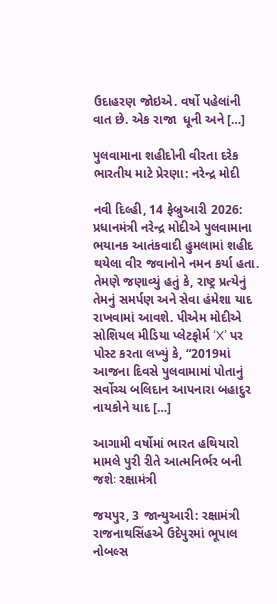ઉદાહરણ જોઇએ. વર્ષો પહેલાંની વાત છે. એક રાજા  ધૂની અને […]

પુલવામાના શહીદોની વીરતા દરેક ભારતીય માટે પ્રેરણા: નરેન્દ્ર મોદી

નવી દિલ્હી, 14 ફેબ્રુઆરી 2026: પ્રધાનમંત્રી નરેન્દ્ર મોદીએ પુલવામાના ભયાનક આતંકવાદી હુમલામાં શહીદ થયેલા વીર જવાનોને નમન કર્યા હતા. તેમણે જણાવ્યું હતું કે, રાષ્ટ્ર પ્રત્યેનું તેમનું સમર્પણ અને સેવા હંમેશા યાદ રાખવામાં આવશે. પીએમ મોદીએ સોશિયલ મીડિયા પ્લેટફોર્મ ‘X’ પર પોસ્ટ કરતા લખ્યું કે, “2019માં આજના દિવસે પુલવામામાં પોતાનું સર્વોચ્ચ બલિદાન આપનારા બહાદુર નાયકોને યાદ […]

આગામી વર્ષોમાં ભારત હથિયારો મામલે પુરી રીતે આત્મનિર્ભર બની જશેઃ રક્ષામંત્રી

જયપુર, 3 જાન્યુઆરી: રક્ષામંત્રી રાજનાથસિંહએ ઉદેપુરમાં ભૂપાલ નોબલ્સ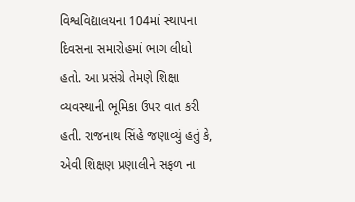વિશ્વવિદ્યાલયના 104માં સ્થાપના દિવસના સમારોહમાં ભાગ લીધો હતો. આ પ્રસંગ્રે તેમણે શિક્ષા વ્યવસ્થાની ભૂમિકા ઉપર વાત કરી હતી. રાજનાથ સિંહે જણાવ્યું હતું કે, એવી શિક્ષણ પ્રણાલીને સફળ ના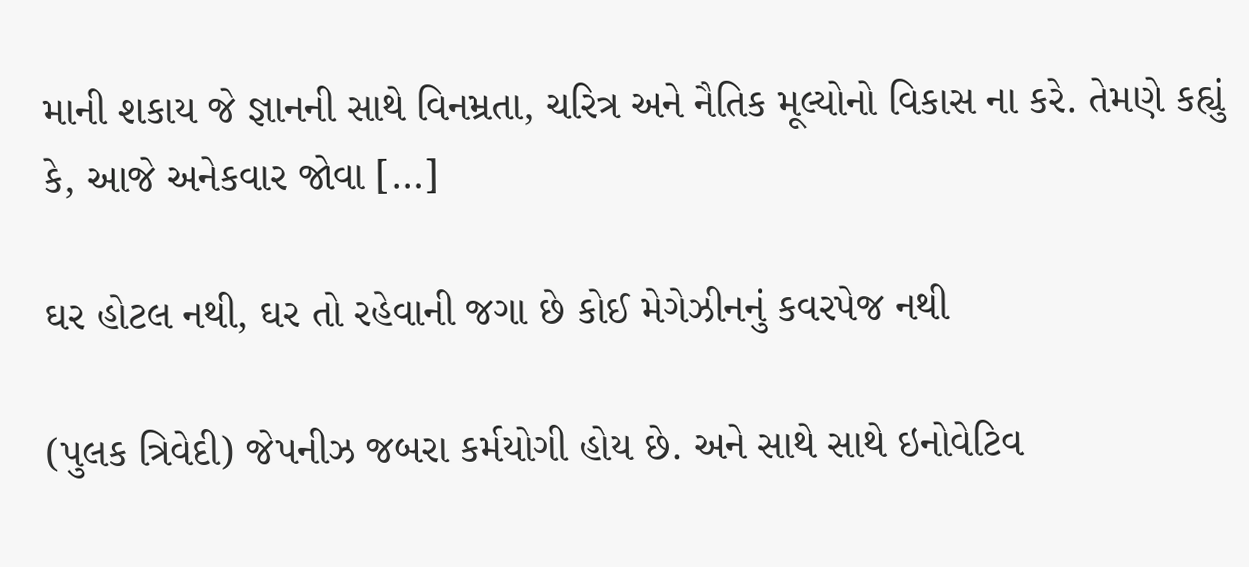માની શકાય જે જ્ઞાનની સાથે વિનમ્રતા, ચરિત્ર અને નૈતિક મૂલ્યોનો વિકાસ ના કરે. તેમણે કહ્યું કે, આજે અનેકવાર જોવા […]

ઘર હોટલ નથી, ઘર તો રહેવાની જગા છે કોઈ મેગેઝીનનું કવરપેજ નથી

(પુલક ત્રિવેદી) જેપનીઝ જબરા કર્મયોગી હોય છે. અને સાથે સાથે ઇનોવેટિવ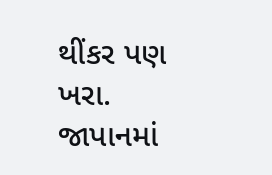થીંકર પણ ખરા. જાપાનમાં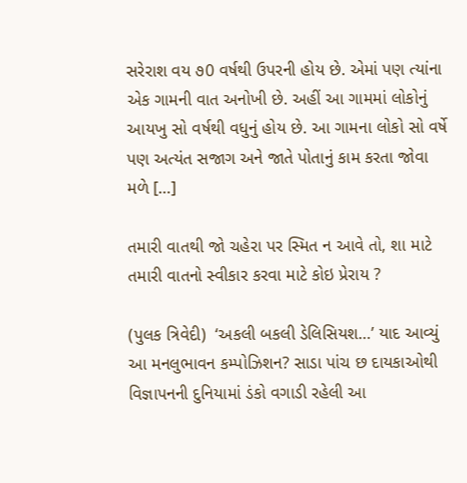સરેરાશ વય ૭0 વર્ષથી ઉપરની હોય છે. એમાં પણ ત્યાંના એક ગામની વાત અનોખી છે. અહીં આ ગામમાં લોકોનું આયખુ સો વર્ષથી વધુનું હોય છે. આ ગામના લોકો સો વર્ષે પણ અત્યંત સજાગ અને જાતે પોતાનું કામ કરતા જોવા મળે […]

તમારી વાતથી જો ચહેરા પર સ્મિત ન આવે તો, શા માટે તમારી વાતનો સ્વીકાર કરવા માટે કોઇ પ્રેરાય ?

(પુલક ત્રિવેદી)  ‘અકલી બકલી ડેલિસિયશ…’ યાદ આવ્યું આ મનલુભાવન કમ્પોઝિશન? સાડા પાંચ છ દાયકાઓથી વિજ્ઞાપનની દુનિયામાં ડંકો વગાડી રહેલી આ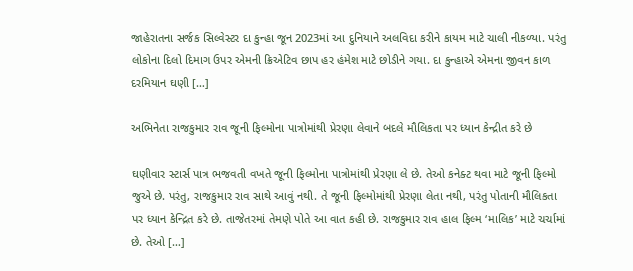જાહેરાતના સર્જક સિલ્વેસ્ટર દા કુન્હા જૂન 2023માં આ દુનિયાને અલવિદા કરીને કાયમ માટે ચાલી નીકળ્યા. પરંતુ લોકોના દિલો દિમાગ ઉપર એમની ક્રિએટિવ છાપ હર હંમેશ માટે છોડીને ગયા. દા કુન્હાએ એમના જીવન કાળ દરમિયાન ઘણી […]

અભિનેતા રાજકુમાર રાવ જૂની ફિલ્મોના પાત્રોમાંથી પ્રેરણા લેવાને બદલે મૌલિકતા પર ધ્યાન કેન્દ્રીત કરે છે

ઘણીવાર સ્ટાર્સ પાત્ર ભજવતી વખતે જૂની ફિલ્મોના પાત્રોમાંથી પ્રેરણા લે છે. તેઓ કનેક્ટ થવા માટે જૂની ફિલ્મો જુએ છે. પરંતુ, રાજકુમાર રાવ સાથે આવું નથી. તે જૂની ફિલ્મોમાંથી પ્રેરણા લેતા નથી, પરંતુ પોતાની મૌલિકતા પર ધ્યાન કેન્દ્રિત કરે છે. તાજેતરમાં તેમણે પોતે આ વાત કહી છે. રાજકુમાર રાવ હાલ ફિલ્મ ‘માલિક’ માટે ચર્ચામાં છે. તેઓ […]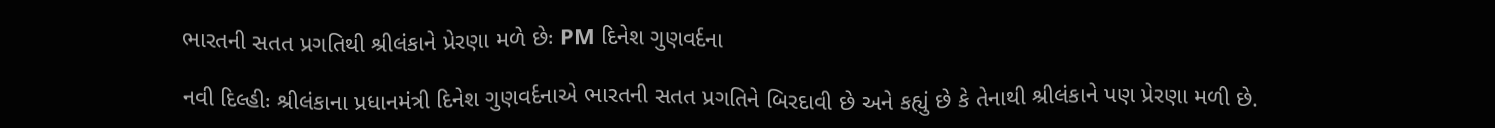ભારતની સતત પ્રગતિથી શ્રીલંકાને પ્રેરણા મળે છેઃ PM દિનેશ ગુણવર્દના

નવી દિલ્હીઃ શ્રીલંકાના પ્રધાનમંત્રી દિનેશ ગુણવર્દનાએ ભારતની સતત પ્રગતિને બિરદાવી છે અને કહ્યું છે કે તેનાથી શ્રીલંકાને પણ પ્રેરણા મળી છે.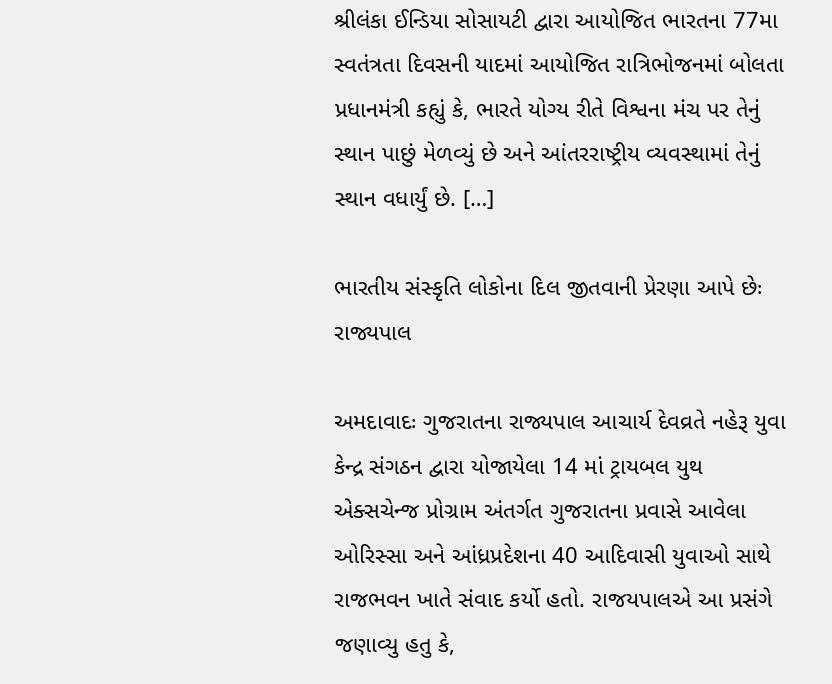શ્રીલંકા ઈન્ડિયા સોસાયટી દ્વારા આયોજિત ભારતના 77મા સ્વતંત્રતા દિવસની યાદમાં આયોજિત રાત્રિભોજનમાં બોલતા પ્રધાનમંત્રી કહ્યું કે, ભારતે યોગ્ય રીતે વિશ્વના મંચ પર તેનું સ્થાન પાછું મેળવ્યું છે અને આંતરરાષ્ટ્રીય વ્યવસ્થામાં તેનું સ્થાન વધાર્યું છે. […]

ભારતીય સંસ્કૃતિ લોકોના દિલ જીતવાની પ્રેરણા આપે છેઃ રાજ્યપાલ

અમદાવાદઃ ગુજરાતના રાજ્યપાલ આચાર્ય દેવવ્રતે નહેરૂ યુવા કેન્દ્ર સંગઠન દ્વારા યોજાયેલા 14 માં ટ્રાયબલ યુથ એક્સચેન્જ પ્રોગ્રામ અંતર્ગત ગુજરાતના પ્રવાસે આવેલા ઓરિસ્સા અને આંધ્રપ્રદેશના 40 આદિવાસી યુવાઓ સાથે રાજભવન ખાતે સંવાદ કર્યો હતો. રાજયપાલએ આ પ્રસંગે જણાવ્યુ હતુ કે,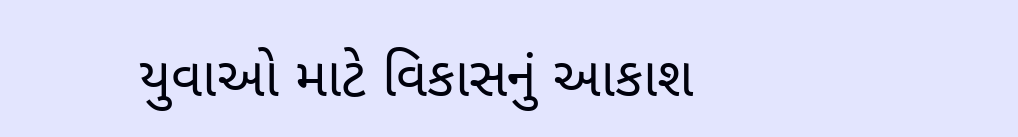યુવાઓ માટે વિકાસનું આકાશ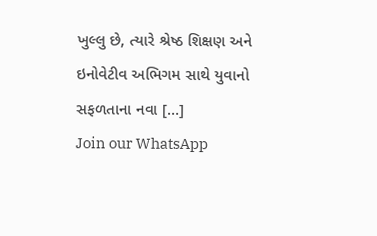ખુલ્લુ છે, ત્યારે શ્રેષ્ઠ શિક્ષણ અને ઇનોવેટીવ અભિગમ સાથે યુવાનો સફળતાના નવા […]
Join our WhatsApp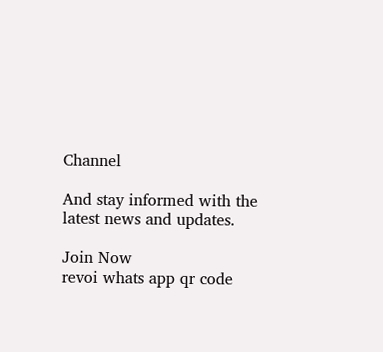Channel

And stay informed with the latest news and updates.

Join Now
revoi whats app qr code